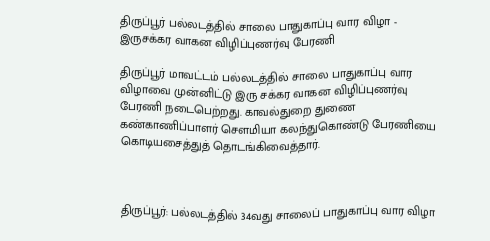திருப்பூர் பல்லடத்தில் சாலை பாதுகாப்பு வார விழா - இருசக்கர வாகன விழிப்புணர்வு பேரணி

திருப்பூர் மாவட்டம் பல்லடத்தில் சாலை பாதுகாப்பு வார விழாவை முன்னிட்டு இரு சக்கர வாகன விழிப்புணர்வு பேரணி நடைபெற்றது. காவல்துறை துணை கண்காணிப்பாளர் சௌமியா கலந்துகொண்டு பேரணியை கொடியசைத்துத் தொடங்கிவைத்தார்.



திருப்பூர்: பல்லடத்தில் 34வது சாலைப் பாதுகாப்பு வார விழா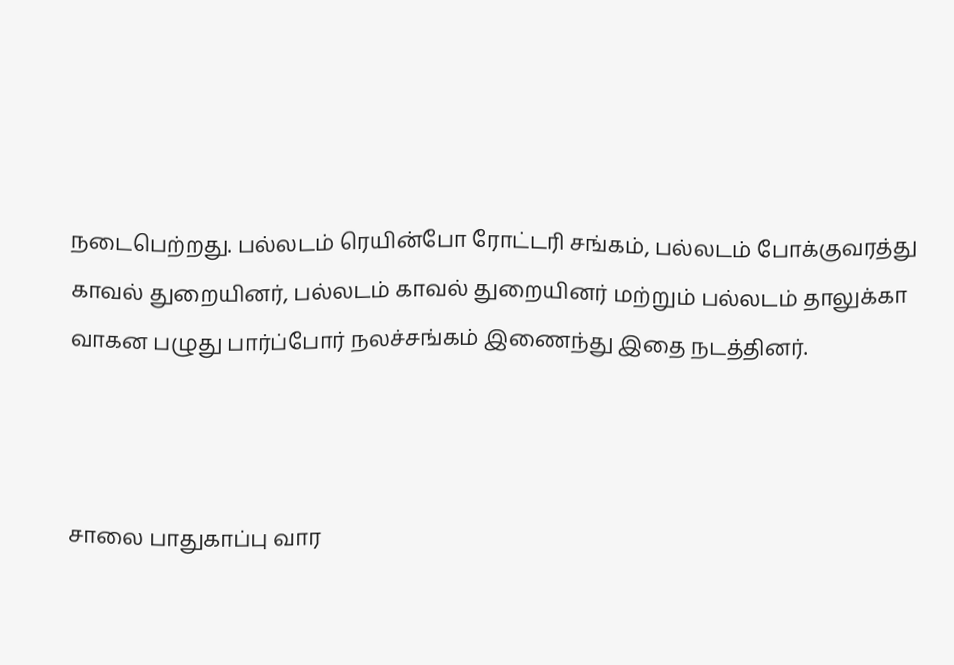நடைபெற்றது. பல்லடம் ரெயின்போ ரோட்டரி சங்கம், பல்லடம் போக்குவரத்து காவல் துறையினர், பல்லடம் காவல் துறையினர் மற்றும் பல்லடம் தாலுக்கா வாகன பழுது பார்ப்போர் நலச்சங்கம் இணைந்து இதை நடத்தினர்.



சாலை பாதுகாப்பு வார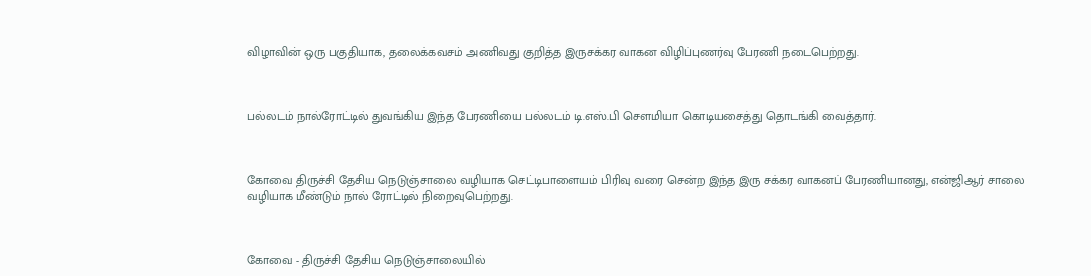விழாவின் ஒரு பகுதியாக, தலைக்கவசம் அணிவது குறித்த இருசக்கர வாகன விழிப்புணர்வு பேரணி நடைபெற்றது.



பல்லடம் நால்ரோட்டில் துவங்கிய இந்த பேரணியை பல்லடம் டி.எஸ்.பி செளமியா கொடியசைத்து தொடங்கி வைத்தார்.



கோவை திருச்சி தேசிய நெடுஞ்சாலை வழியாக செட்டிபாளையம் பிரிவு வரை சென்ற இந்த இரு சக்கர வாகனப் பேரணியானது, என்ஜிஆர் சாலை வழியாக மீண்டும் நால் ரோட்டில் நிறைவுபெற்றது.



கோவை - திருச்சி தேசிய நெடுஞ்சாலையில்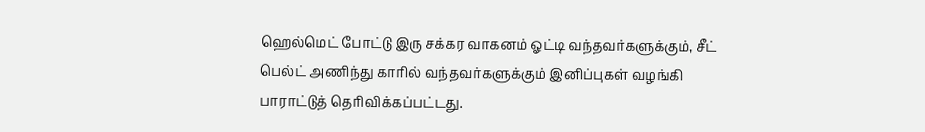ஹெல்மெட் போட்டு இரு சக்கர வாகனம் ஓட்டி வந்தவர்களுக்கும், சீட் பெல்ட் அணிந்து காரில் வந்தவர்களுக்கும் இனிப்புகள் வழங்கி பாராட்டுத் தெரிவிக்கப்பட்டது.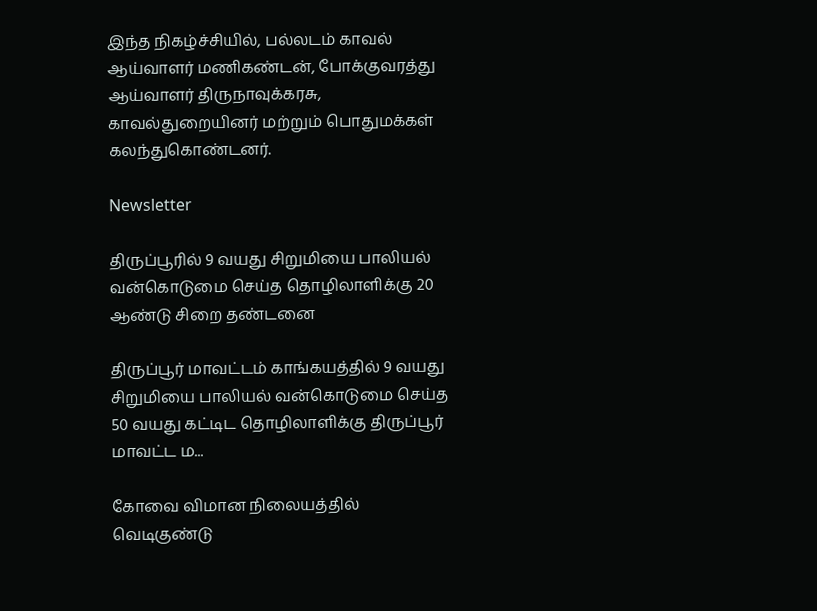இந்த நிகழ்ச்சியில், பல்லடம் காவல் ஆய்வாளர் மணிகண்டன், போக்குவரத்து ஆய்வாளர் திருநாவுக்கரசு, காவல்துறையினர் மற்றும் பொதுமக்கள் கலந்துகொண்டனர்.

Newsletter

திருப்பூரில் 9 வயது சிறுமியை பாலியல் வன்கொடுமை செய்த தொழிலாளிக்கு 20 ஆண்டு சிறை தண்டனை

திருப்பூர் மாவட்டம் காங்கயத்தில் 9 வயது சிறுமியை பாலியல் வன்கொடுமை செய்த 50 வயது கட்டிட தொழிலாளிக்கு திருப்பூர் மாவட்ட ம...

கோவை விமான நிலையத்தில் வெடிகுண்டு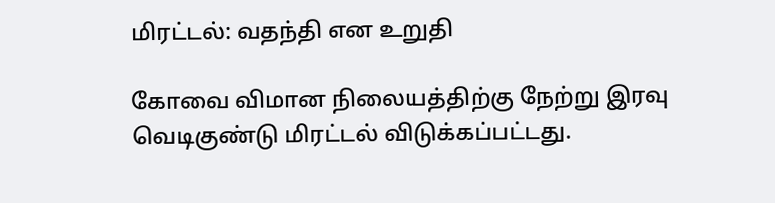மிரட்டல்: வதந்தி என உறுதி

கோவை விமான நிலையத்திற்கு நேற்று இரவு வெடிகுண்டு மிரட்டல் விடுக்கப்பட்டது.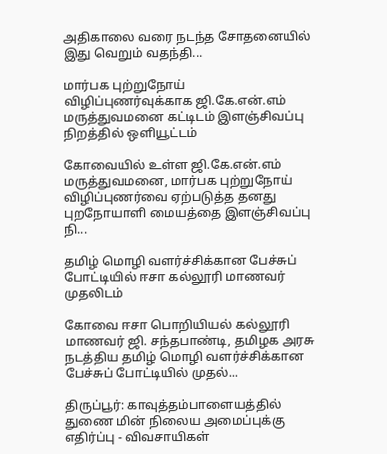அதிகாலை வரை நடந்த சோதனையில் இது வெறும் வதந்தி...

மார்பக புற்றுநோய் விழிப்புணர்வுக்காக ஜி.கே.என்.எம் மருத்துவமனை கட்டிடம் இளஞ்சிவப்பு நிறத்தில் ஒளியூட்டம்

கோவையில் உள்ள ஜி.கே.என்.எம் மருத்துவமனை, மார்பக புற்றுநோய் விழிப்புணர்வை ஏற்படுத்த தனது புறநோயாளி மையத்தை இளஞ்சிவப்பு நி...

தமிழ் மொழி வளர்ச்சிக்கான பேச்சுப் போட்டியில் ஈசா கல்லூரி மாணவர் முதலிடம்

கோவை ஈசா பொறியியல் கல்லூரி மாணவர் ஜி. சந்தபாண்டி, தமிழக அரசு நடத்திய தமிழ் மொழி வளர்ச்சிக்கான பேச்சுப் போட்டியில் முதல்...

திருப்பூர்: காவுத்தம்பாளையத்தில் துணை மின் நிலைய அமைப்புக்கு எதிர்ப்பு - விவசாயிகள்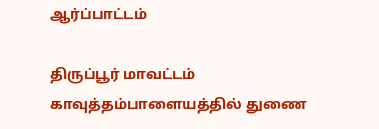ஆர்ப்பாட்டம்

திருப்பூர் மாவட்டம் காவுத்தம்பாளையத்தில் துணை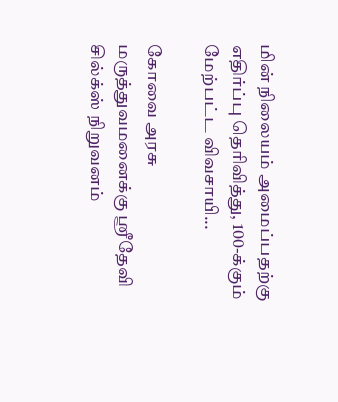மின் நிலையம் அமைப்பதற்கு எதிர்ப்பு தெரிவித்து, 100-க்கும் மேற்பட்ட விவசாயி...

கோவை அரசு மருத்துவமனைக்கு ஸ்ரீதேவி சில்க்ஸ் நிறுவனம்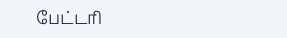பேட்டரி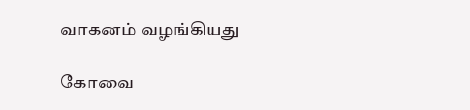வாகனம் வழங்கியது

கோவை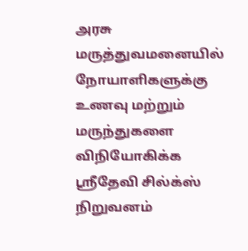அரசு மருத்துவமனையில் நோயாளிகளுக்கு உணவு மற்றும் மருந்துகளை விநியோகிக்க ஸ்ரீதேவி சில்க்ஸ் நிறுவனம்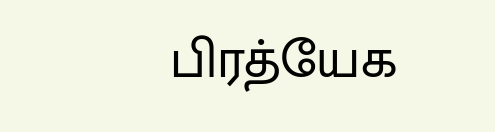பிரத்யேக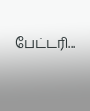பேட்டரி...